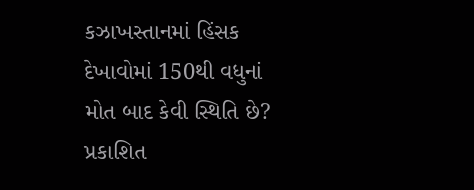કઝાખસ્તાનમાં હિંસક દેખાવોમાં 150થી વધુનાં મોત બાદ કેવી સ્થિતિ છે?
પ્રકાશિત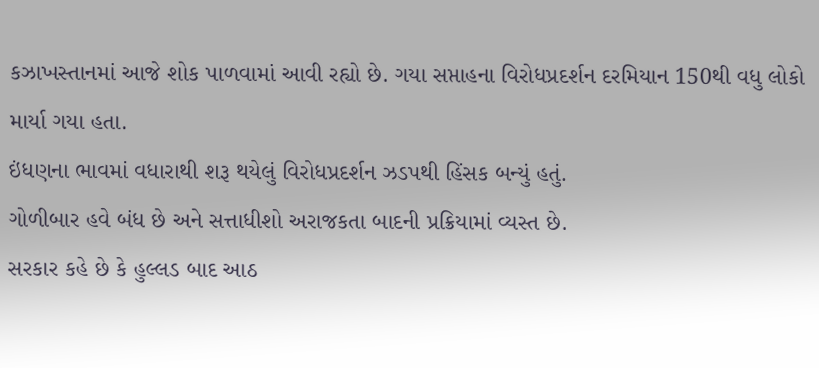કઝાખસ્તાનમાં આજે શોક પાળવામાં આવી રહ્યો છે. ગયા સપ્તાહના વિરોધપ્રદર્શન દરમિયાન 150થી વધુ લોકો માર્યા ગયા હતા.
ઇંધણના ભાવમાં વધારાથી શરૂ થયેલું વિરોધપ્રદર્શન ઝડપથી હિંસક બન્યું હતું.
ગોળીબાર હવે બંધ છે અને સત્તાધીશો અરાજકતા બાદની પ્રક્રિયામાં વ્યસ્ત છે.
સરકાર કહે છે કે હુલ્લડ બાદ આઠ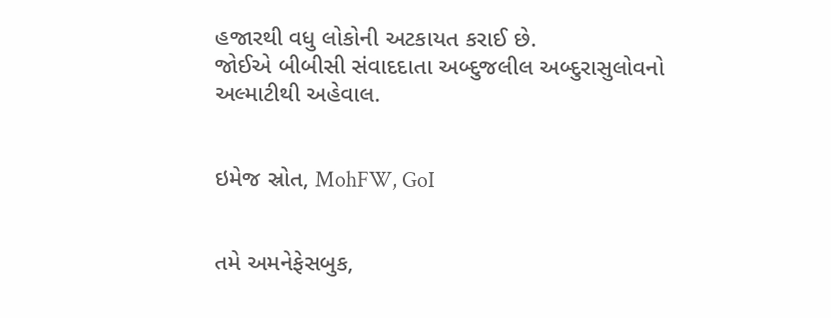હજારથી વધુ લોકોની અટકાયત કરાઈ છે.
જોઈએ બીબીસી સંવાદદાતા અબ્દુજલીલ અબ્દુરાસુલોવનો અલ્માટીથી અહેવાલ.


ઇમેજ સ્રોત, MohFW, GoI


તમે અમનેફેસબુક,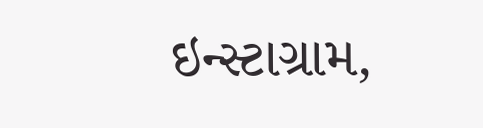ઇન્સ્ટાગ્રામ,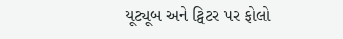યૂટ્યૂબ અને ટ્વિટર પર ફોલો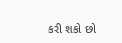કરી શકો છો